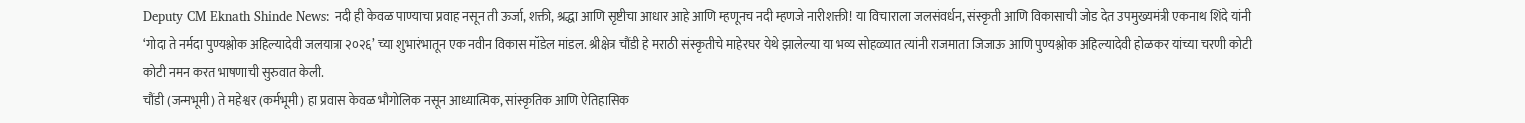Deputy CM Eknath Shinde News: नदी ही केवळ पाण्याचा प्रवाह नसून ती ऊर्जा, शक्ती, श्रद्धा आणि सृष्टीचा आधार आहे आणि म्हणूनच नदी म्हणजे नारीशक्ती! या विचाराला जलसंवर्धन, संस्कृती आणि विकासाची जोड देत उपमुख्यमंत्री एकनाथ शिंदे यांनी ‘गोदा ते नर्मदा पुण्यश्लोक अहिल्यादेवी जलयात्रा २०२६’ च्या शुभारंभातून एक नवीन विकास मॉडेल मांडल. श्रीक्षेत्र चौंडी हे मराठी संस्कृतीचे माहेरघर येथे झालेल्या या भव्य सोहळ्यात त्यांनी राजमाता जिजाऊ आणि पुण्यश्लोक अहिल्यादेवी होळकर यांच्या चरणी कोटी कोटी नमन करत भाषणाची सुरुवात केली.
चौंडी (जन्मभूमी) ते महेश्वर (कर्मभूमी) हा प्रवास केवळ भौगोलिक नसून आध्यात्मिक, सांस्कृतिक आणि ऐतिहासिक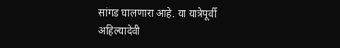सांगड घालणारा आहे. या यात्रेपूर्वी अहिल्यादेवी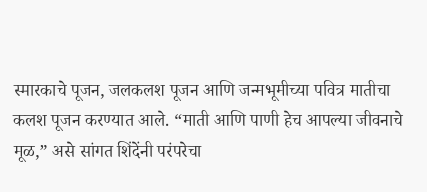स्मारकाचे पूजन, जलकलश पूजन आणि जन्मभूमीच्या पवित्र मातीचा कलश पूजन करण्यात आले. “माती आणि पाणी हेच आपल्या जीवनाचे मूळ,” असे सांगत शिंदेंनी परंपरेचा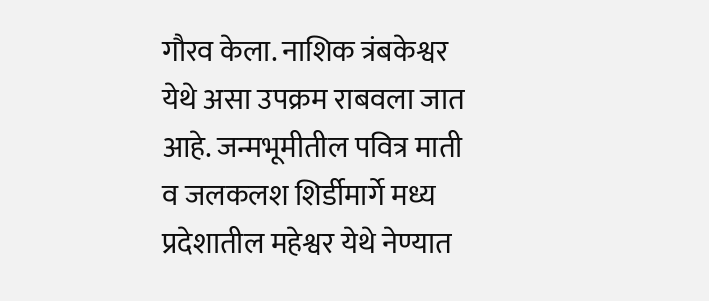गौरव केला. नाशिक त्रंबकेश्वर येथे असा उपक्रम राबवला जात आहे. जन्मभूमीतील पवित्र माती व जलकलश शिर्डीमार्गे मध्य प्रदेशातील महेश्वर येथे नेण्यात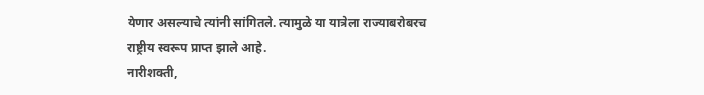येणार असल्याचे त्यांनी सांगितले. त्यामुळे या यात्रेला राज्याबरोबरच राष्ट्रीय स्वरूप प्राप्त झाले आहे.
नारीशक्ती,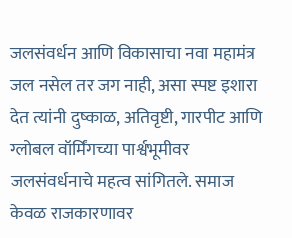जलसंवर्धन आणि विकासाचा नवा महामंत्र
जल नसेल तर जग नाही, असा स्पष्ट इशारा देत त्यांनी दुष्काळ, अतिवृष्टी, गारपीट आणि ग्लोबल वॉर्मिंगच्या पार्श्वभूमीवर जलसंवर्धनाचे महत्व सांगितले. समाज केवळ राजकारणावर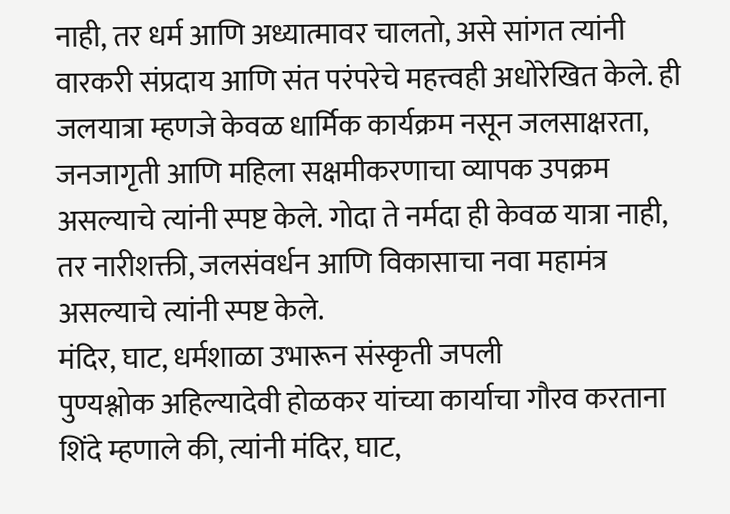नाही, तर धर्म आणि अध्यात्मावर चालतो, असे सांगत त्यांनी वारकरी संप्रदाय आणि संत परंपरेचे महत्त्वही अधोरेखित केले. ही जलयात्रा म्हणजे केवळ धार्मिक कार्यक्रम नसून जलसाक्षरता, जनजागृती आणि महिला सक्षमीकरणाचा व्यापक उपक्रम असल्याचे त्यांनी स्पष्ट केले. गोदा ते नर्मदा ही केवळ यात्रा नाही, तर नारीशक्ती, जलसंवर्धन आणि विकासाचा नवा महामंत्र असल्याचे त्यांनी स्पष्ट केले.
मंदिर, घाट, धर्मशाळा उभारून संस्कृती जपली
पुण्यश्लोक अहिल्यादेवी होळकर यांच्या कार्याचा गौरव करताना शिंदे म्हणाले की, त्यांनी मंदिर, घाट,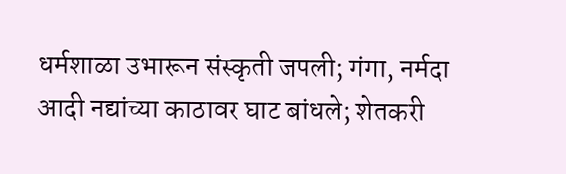धर्मशाळा उभारून संस्कृती जपली; गंगा, नर्मदा आदी नद्यांच्या काठावर घाट बांधले; शेतकरी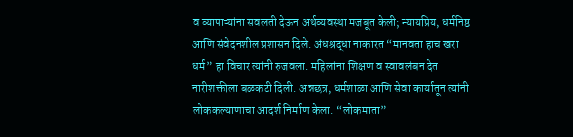व व्यापाऱ्यांना सवलती देऊन अर्थव्यवस्था मजबूत केली; न्यायप्रिय, धर्मनिष्ठ आणि संवेदनशील प्रशासन दिले. अंधश्रद्धा नाकारत “मानवता हाच खरा धर्म” हा विचार त्यांनी रुजवला. महिलांना शिक्षण व स्वावलंबन देत नारीशक्तीला बळकटी दिली. अन्नछत्र, धर्मशाळा आणि सेवा कार्यातून त्यांनी लोककल्याणाचा आदर्श निर्माण केला. “लोकमाता”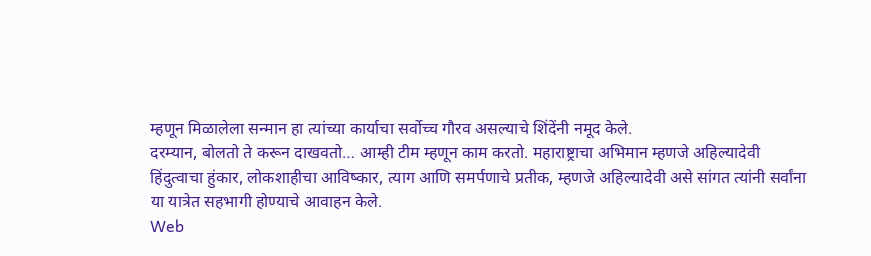म्हणून मिळालेला सन्मान हा त्यांच्या कार्याचा सर्वोच्च गौरव असल्याचे शिंदेंनी नमूद केले.
दरम्यान, बोलतो ते करून दाखवतो… आम्ही टीम म्हणून काम करतो. महाराष्ट्राचा अभिमान म्हणजे अहिल्यादेवी हिंदुत्वाचा हुंकार, लोकशाहीचा आविष्कार, त्याग आणि समर्पणाचे प्रतीक, म्हणजे अहिल्यादेवी असे सांगत त्यांनी सर्वांना या यात्रेत सहभागी होण्याचे आवाहन केले.
Web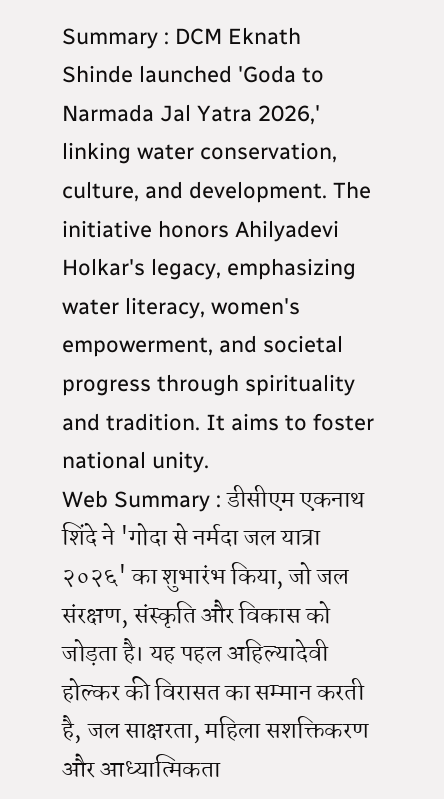Summary : DCM Eknath Shinde launched 'Goda to Narmada Jal Yatra 2026,' linking water conservation, culture, and development. The initiative honors Ahilyadevi Holkar's legacy, emphasizing water literacy, women's empowerment, and societal progress through spirituality and tradition. It aims to foster national unity.
Web Summary : डीसीएम एकनाथ शिंदे ने 'गोदा से नर्मदा जल यात्रा २०२६' का शुभारंभ किया, जो जल संरक्षण, संस्कृति और विकास को जोड़ता है। यह पहल अहिल्यादेवी होल्कर की विरासत का सम्मान करती है, जल साक्षरता, महिला सशक्तिकरण और आध्यात्मिकता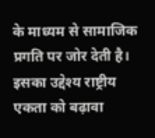के माध्यम से सामाजिक प्रगति पर जोर देती है। इसका उद्देश्य राष्ट्रीय एकता को बढ़ावा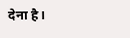देना है।